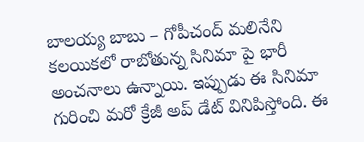బాలయ్య బాబు – గోపీచంద్ మలినేని కలయికలో రాబోతున్న సినిమా పై భారీ అంచనాలు ఉన్నాయి. ఇప్పుడు ఈ సినిమా గురించి మరో క్రేజీ అప్ డేట్ వినిపిస్తోంది. ఈ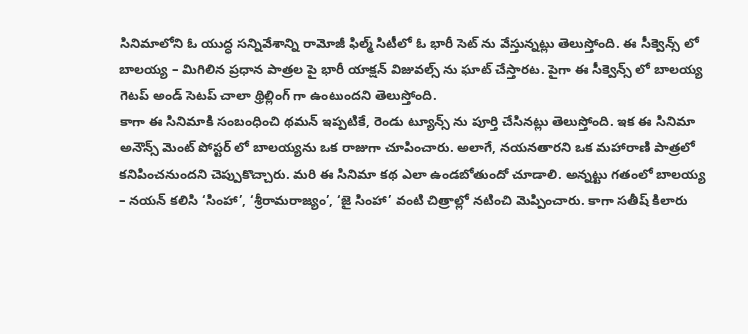సినిమాలోని ఓ యుద్ధ సన్నివేశాన్ని రామోజీ ఫిల్మ్ సిటీలో ఓ భారీ సెట్ ను వేస్తున్నట్లు తెలుస్తోంది. ఈ సీక్వెన్స్ లో బాలయ్య – మిగిలిన ప్రధాన పాత్రల పై భారీ యాక్షన్ విజువల్స్ ను ఘాట్ చేస్తారట. పైగా ఈ సీక్వెన్స్ లో బాలయ్య గెటప్ అండ్ సెటప్ చాలా థ్రిల్లింగ్ గా ఉంటుందని తెలుస్తోంది.
కాగా ఈ సినిమాకి సంబంధించి థమన్ ఇప్పటికే, రెండు ట్యూన్స్ ను పూర్తి చేసినట్లు తెలుస్తోంది. ఇక ఈ సినిమా అనౌన్స్ మెంట్ పోస్టర్ లో బాలయ్యను ఒక రాజుగా చూపించారు. అలాగే, నయనతారని ఒక మహారాణి పాత్రలో కనిపించనుందని చెప్పుకొచ్చారు. మరి ఈ సినిమా కథ ఎలా ఉండబోతుందో చూడాలి. అన్నట్టు గతంలో బాలయ్య – నయన్ కలిసి ‘సింహా’, ‘శ్రీరామరాజ్యం’, ‘జై సింహా’ వంటి చిత్రాల్లో నటించి మెప్పించారు. కాగా సతీష్ కిలారు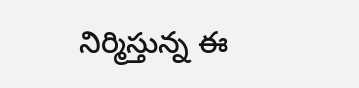నిర్మిస్తున్న ఈ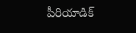పీరియాడిక్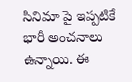సినిమా పై ఇప్పటికే భారీ అంచనాలు ఉన్నాయి. ఈ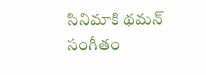సినిమాకి థమన్ సంగీతం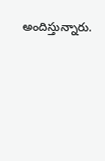అందిస్తున్నారు.